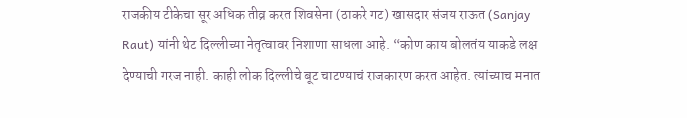राजकीय टीकेचा सूर अधिक तीव्र करत शिवसेना (ठाकरे गट) खासदार संजय राऊत (Sanjay Raut) यांनी थेट दिल्लीच्या नेतृत्वावर निशाणा साधला आहे. “कोण काय बोलतंय याकडे लक्ष देण्याची गरज नाही. काही लोक दिल्लीचे बूट चाटण्याचं राजकारण करत आहेत. त्यांच्याच मनात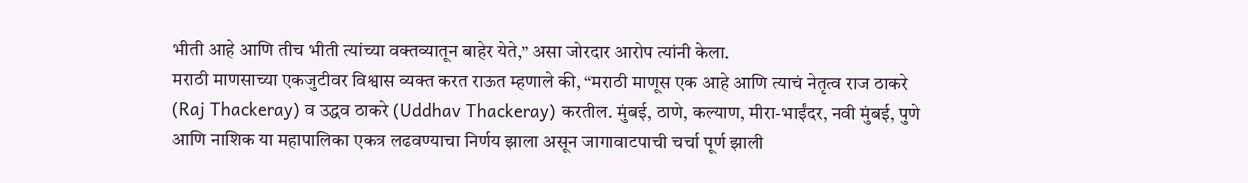भीती आहे आणि तीच भीती त्यांच्या वक्तव्यातून बाहेर येते,” असा जोरदार आरोप त्यांनी केला.
मराठी माणसाच्या एकजुटीवर विश्वास व्यक्त करत राऊत म्हणाले की, “मराठी माणूस एक आहे आणि त्याचं नेतृत्व राज ठाकरे (Raj Thackeray) व उद्धव ठाकरे (Uddhav Thackeray) करतील. मुंबई, ठाणे, कल्याण, मीरा-भाईंदर, नवी मुंबई, पुणे आणि नाशिक या महापालिका एकत्र लढवण्याचा निर्णय झाला असून जागावाटपाची चर्चा पूर्ण झाली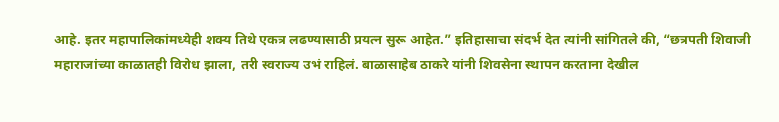आहे. इतर महापालिकांमध्येही शक्य तिथे एकत्र लढण्यासाठी प्रयत्न सुरू आहेत.” इतिहासाचा संदर्भ देत त्यांनी सांगितले की, “छत्रपती शिवाजी महाराजांच्या काळातही विरोध झाला, तरी स्वराज्य उभं राहिलं. बाळासाहेब ठाकरे यांनी शिवसेना स्थापन करताना देखील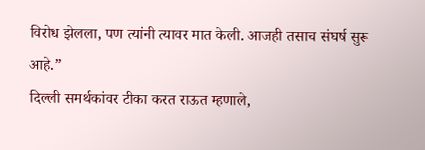विरोध झेलला, पण त्यांनी त्यावर मात केली. आजही तसाच संघर्ष सुरू आहे.”
दिल्ली समर्थकांवर टीका करत राऊत म्हणाले,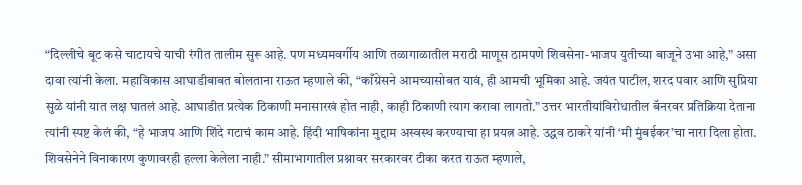“दिल्लीचे बूट कसे चाटायचे याची रंगीत तालीम सुरू आहे. पण मध्यमवर्गीय आणि तळागाळातील मराठी माणूस ठामपणे शिवसेना-भाजप युतीच्या बाजूने उभा आहे,” असा दावा त्यांनी केला. महाविकास आघाडीबाबत बोलताना राऊत म्हणाले की, “काँग्रेसने आमच्यासोबत यावं, ही आमची भूमिका आहे. जयंत पाटील, शरद पवार आणि सुप्रिया सुळे यांनी यात लक्ष घातलं आहे. आघाडीत प्रत्येक ठिकाणी मनासारखं होत नाही, काही ठिकाणी त्याग करावा लागतो.” उत्तर भारतीयांविरोधातील बॅनरवर प्रतिक्रिया देताना त्यांनी स्पष्ट केलं की, “हे भाजप आणि शिंदे गटाचं काम आहे. हिंदी भाषिकांना मुद्दाम अस्वस्थ करण्याचा हा प्रयत्न आहे. उद्धव ठाकरे यांनी ‘मी मुंबईकर’चा नारा दिला होता. शिवसेनेने विनाकारण कुणावरही हल्ला केलेला नाही.” सीमाभागातील प्रश्नावर सरकारवर टीका करत राऊत म्हणाले,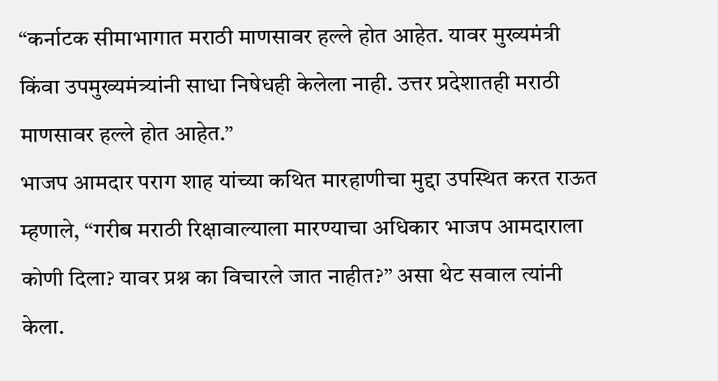“कर्नाटक सीमाभागात मराठी माणसावर हल्ले होत आहेत. यावर मुख्यमंत्री किंवा उपमुख्यमंत्र्यांनी साधा निषेधही केलेला नाही. उत्तर प्रदेशातही मराठी माणसावर हल्ले होत आहेत.”
भाजप आमदार पराग शाह यांच्या कथित मारहाणीचा मुद्दा उपस्थित करत राऊत म्हणाले, “गरीब मराठी रिक्षावाल्याला मारण्याचा अधिकार भाजप आमदाराला कोणी दिला? यावर प्रश्न का विचारले जात नाहीत?” असा थेट सवाल त्यांनी केला.